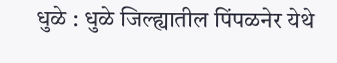धुळे : धुळे जिल्ह्यातील पिंपळनेर येथे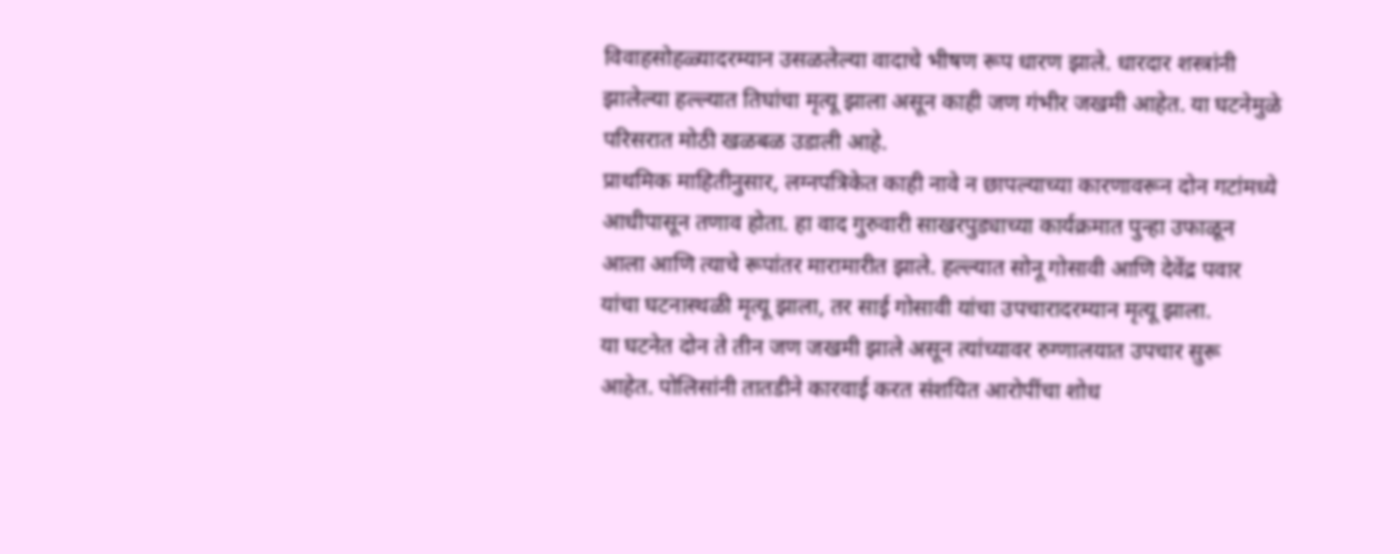विवाहसोहळ्यादरम्यान उसळलेल्या वादाचे भीषण रूप धारण झाले. धारदार शस्त्रांनी झालेल्या हल्ल्यात तिघांचा मृत्यू झाला असून काही जण गंभीर जखमी आहेत. या घटनेमुळे परिसरात मोठी खळबळ उडाली आहे.
प्राथमिक माहितीनुसार, लग्नपत्रिकेत काही नावे न छापल्याच्या कारणावरून दोन गटांमध्ये आधीपासून तणाव होता. हा वाद गुरुवारी साखरपुड्याच्या कार्यक्रमात पुन्हा उफाळून आला आणि त्याचे रूपांतर मारामारीत झाले. हल्ल्यात सोनू गोसावी आणि देवेंद्र पवार यांचा घटनास्थळी मृत्यू झाला, तर साई गोसावी यांचा उपचारादरम्यान मृत्यू झाला.
या घटनेत दोन ते तीन जण जखमी झाले असून त्यांच्यावर रुग्णालयात उपचार सुरू आहेत. पोलिसांनी तातडीने कारवाई करत संशयित आरोपींचा शोध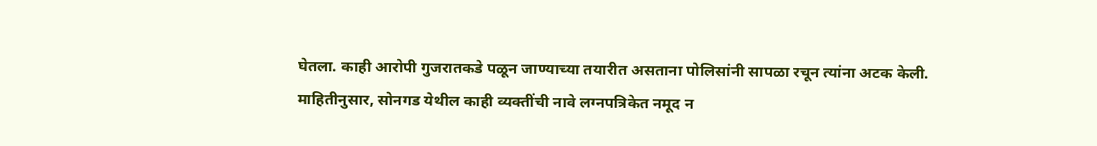घेतला. काही आरोपी गुजरातकडे पळून जाण्याच्या तयारीत असताना पोलिसांनी सापळा रचून त्यांना अटक केली.
माहितीनुसार, सोनगड येथील काही व्यक्तींची नावे लग्नपत्रिकेत नमूद न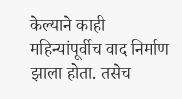केल्याने काही महिन्यांपूर्वीच वाद निर्माण झाला होता. तसेच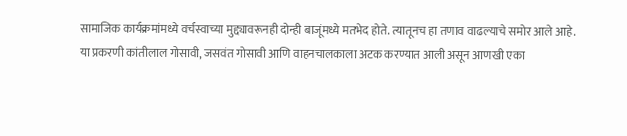सामाजिक कार्यक्रमांमध्ये वर्चस्वाच्या मुद्द्यावरूनही दोन्ही बाजूंमध्ये मतभेद होते. त्यातूनच हा तणाव वाढल्याचे समोर आले आहे.
या प्रकरणी कांतीलाल गोसावी, जसवंत गोसावी आणि वाहनचालकाला अटक करण्यात आली असून आणखी एका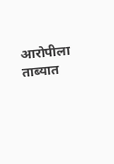आरोपीला ताब्यात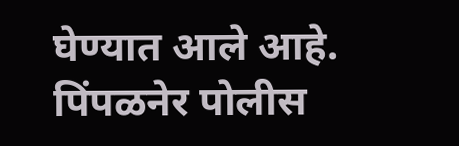घेण्यात आले आहे. पिंपळनेर पोलीस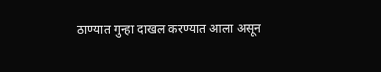ठाण्यात गुन्हा दाखल करण्यात आला असून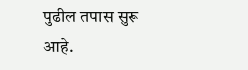पुढील तपास सुरू आहे.